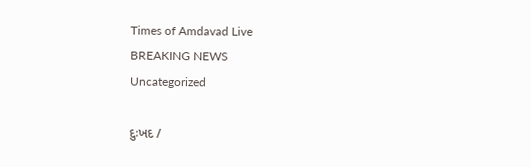Times of Amdavad Live
BREAKING NEWS
Uncategorized

દુઃખદ /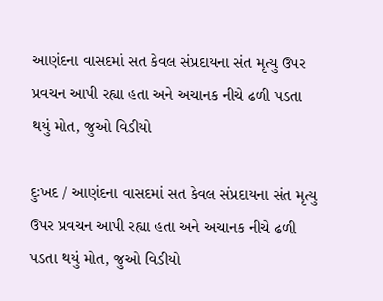આણંદના વાસદમાં સત કેવલ સંપ્રદાયના સંત મૃત્યુ ઉપર પ્રવચન આપી રહ્યા હતા અને અચાનક નીચે ઢળી પડતા થયું મોત, જુઓ વિડીયો

દુઃખદ / આણંદના વાસદમાં સત કેવલ સંપ્રદાયના સંત મૃત્યુ ઉપર પ્રવચન આપી રહ્યા હતા અને અચાનક નીચે ઢળી પડતા થયું મોત, જુઓ વિડીયો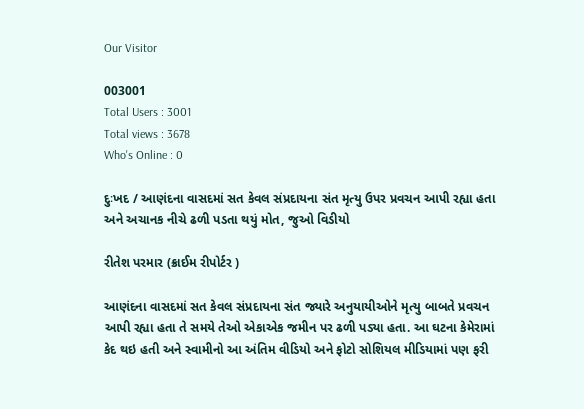Our Visitor

003001
Total Users : 3001
Total views : 3678
Who's Online : 0

દુઃખદ / આણંદના વાસદમાં સત કેવલ સંપ્રદાયના સંત મૃત્યુ ઉપર પ્રવચન આપી રહ્યા હતા અને અચાનક નીચે ઢળી પડતા થયું મોત, જુઓ વિડીયો

રીતેશ પરમાર (ક્રાઈમ રીપોર્ટર )

આણંદના વાસદમાં સત કેવલ સંપ્રદાયના સંત જ્યારે અનુયાયીઓને મૃત્યુ બાબતે પ્રવચન આપી રહ્યા હતા તે સમયે તેઓ એકાએક જમીન પર ઢળી પડ્યા હતા. આ ઘટના કેમેરામાં કેદ થઇ હતી અને સ્વામીનો આ અંતિમ વીડિયો અને ફોટો સોશિયલ મીડિયામાં પણ ફરી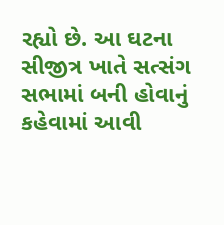રહ્યો છે. આ ઘટના સીજીત્ર ખાતે સત્સંગ સભામાં બની હોવાનું કહેવામાં આવી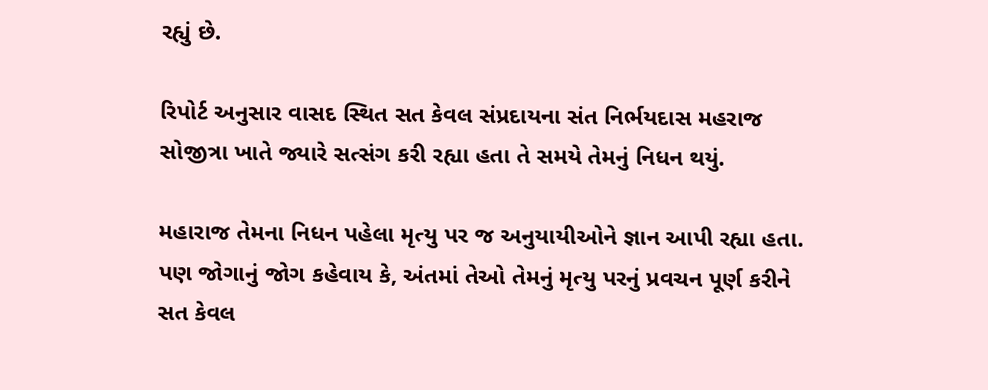રહ્યું છે.

રિપોર્ટ અનુસાર વાસદ સ્થિત સત કેવલ સંપ્રદાયના સંત નિર્ભયદાસ મહરાજ સોજીત્રા ખાતે જ્યારે સત્સંગ કરી રહ્યા હતા તે સમયે તેમનું નિધન થયું.

મહારાજ તેમના નિધન પહેલા મૃત્યુ પર જ અનુયાયીઓને જ્ઞાન આપી રહ્યા હતા. પણ જોગાનું જોગ કહેવાય કે, અંતમાં તેઓ તેમનું મૃત્યુ પરનું પ્રવચન પૂર્ણ કરીને સત કેવલ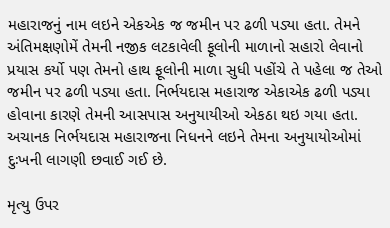મહારાજનું નામ લઇને એકએક જ જમીન પર ઢળી પડ્યા હતા. તેમને અંતિમક્ષણોમેં તેમની નજીક લટકાવેલી ફૂલોની માળાનો સહારો લેવાનો પ્રયાસ કર્યો પણ તેમનો હાથ ફૂલોની માળા સુધી પહોંચે તે પહેલા જ તેઓ જમીન પર ઢળી પડ્યા હતા. નિર્ભયદાસ મહારાજ એકાએક ઢળી પડ્યા હોવાના કારણે તેમની આસપાસ અનુયાયીઓ એકઠા થઇ ગયા હતા. અચાનક નિર્ભયદાસ મહારાજના નિધનને લઇને તેમના અનુયાયોઓમાં દુઃખની લાગણી છવાઈ ગઈ છે.

મૃત્યુ ઉપર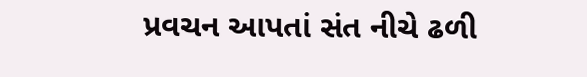પ્રવચન આપતાં સંત નીચે ઢળી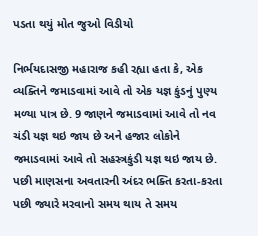પડતા થયું મોત જુઓ વિડીયો

નિર્ભયદાસજી મહારાજ કહી રહ્યા હતા કે, એક વ્યક્તિને જમાડવામાં આવે તો એક યજ્ઞ કુંડનું પુણ્ય મળ્યા પાત્ર છે. 9 જાણને જમાડવામાં આવે તો નવ ચંડી યજ્ઞ થઇ જાય છે અને હજાર લોકોને જમાડવામાં આવે તો સહસ્ત્રકુંડી યજ્ઞ થઇ જાય છે. પછી માણસના અવતારની અંદર ભક્તિ કરતા-કરતા પછી જ્યારે મરવાનો સમય થાય તે સમય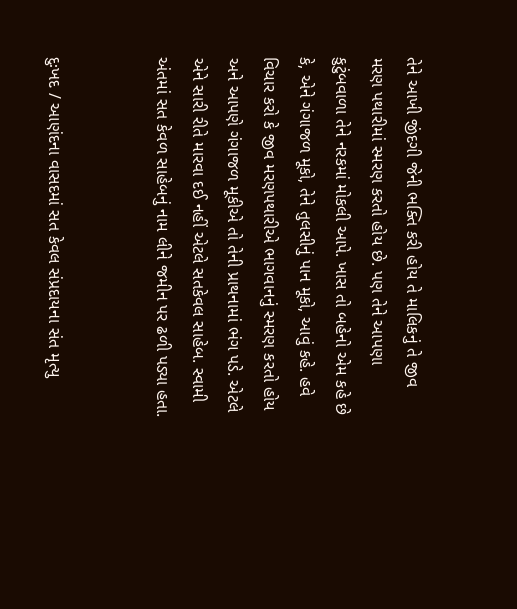તેને આખી જીંદગી જેની ભક્તિ કરી હોય તે માલિકનું તે જીવ મરણ પથારીમાં સ્મરણ કરતો હોય છે. પણ તેને આપણા કુટુંબવાળા તેને નરકમાં મોકલી આપે. ખાસ તો બહેનો એમ કહે છે કે, એને ગંગાજળ મૂકો, તેને તુલસીનું પાન મૂકો, આવું કહે. હવે વિચાર કરો કે જીવ મરણપથારીએ ભાગવાનનું સ્મરણ કરતો હોય અને આપણે ગંગાજળ મૂકીએ તો તેની પ્રાથનામાં ભંગ પડે. એટલે એને સારી રીતે મારવા દઈ નહીં એટલે સતકેવલ સાહેબ. સ્વામી અંતમાં સત કેવળ સાહેબનું નામ લીને જમીન પર ઢળી પડ્યા હતા.


દુઃખદ / આણંદના વાસદમાં સત કેવલ સંપ્રદાયના સંત મૃત્યુ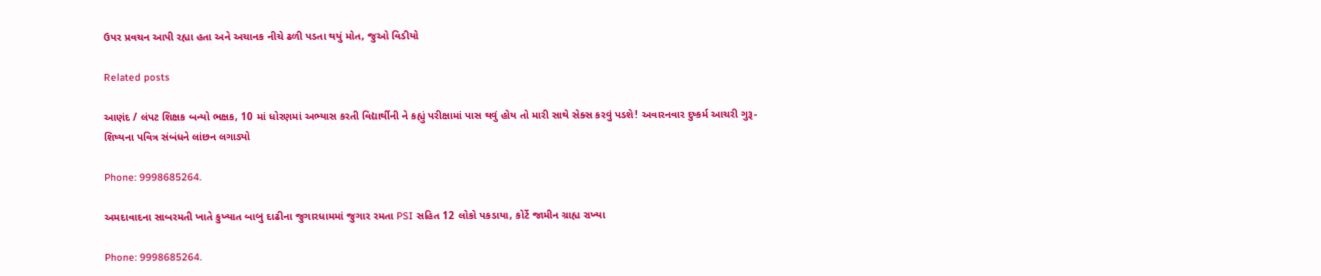ઉપર પ્રવચન આપી રહ્યા હતા અને અચાનક નીચે ઢળી પડતા થયું મોત, જુઓ વિડીયો

Related posts

આણંદ / લંપટ શિક્ષક બન્યો ભક્ષક, 10 માં ધોરણમાં અભ્યાસ કરતી વિદ્યાર્થીની ને કહ્યું પરીક્ષામાં પાસ થવું હોય તો મારી સાથે સેક્સ કરવું પડશે! અવારનવાર દુષ્કર્મ આચરી ગુરૂ-શિષ્યના પવિત્ર સંબંધને લાંછન લગાડ્યો

Phone: 9998685264.

અમદાવાદના સાબરમતી ખાતે કુખ્યાત બાબુ દાઢીના જુગારધામમાં જુગાર રમતા PSI સહિત 12 લોકો પકડાયા, કોર્ટે જામીન ગ્રાહ્ય રાખ્યા

Phone: 9998685264.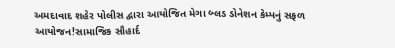અમદાવાદ શહેર પોલીસ દ્વારા આયોજિત મેગા બ્લડ ડોનેશન કેમ્પનું સફળ આયોજન!સામાજિક સૌહાર્દ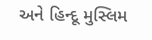અને હિન્દૂ મુસ્લિમ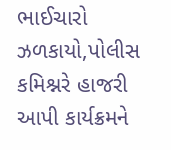ભાઈચારો ઝળકાયો,પોલીસ કમિશ્નરે હાજરી આપી કાર્યક્રમને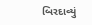બિરદાવ્યું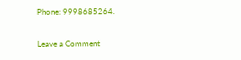Phone: 9998685264.

Leave a Comment